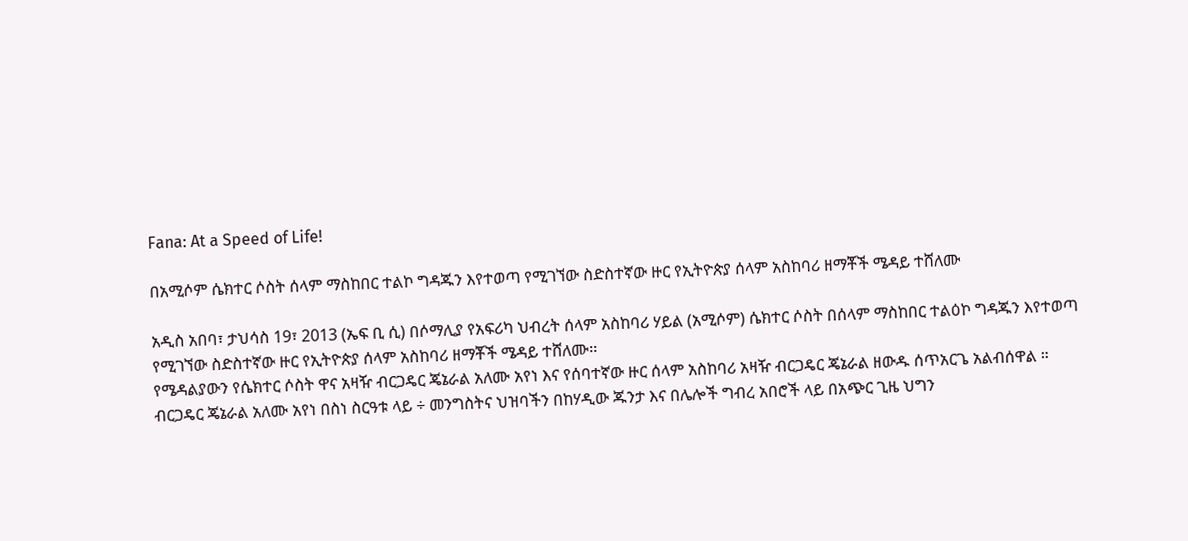Fana: At a Speed of Life!

በአሚሶም ሴክተር ሶስት ሰላም ማስከበር ተልኮ ግዳጁን እየተወጣ የሚገኘው ስድስተኛው ዙር የኢትዮጵያ ሰላም አስከባሪ ዘማቾች ሜዳይ ተሸለሙ

አዲስ አበባ፣ ታህሳስ 19፣ 2013 (ኤፍ ቢ ሲ) በሶማሊያ የአፍሪካ ህብረት ሰላም አስከባሪ ሃይል (አሚሶም) ሴክተር ሶስት በሰላም ማስከበር ተልዕኮ ግዳጁን እየተወጣ የሚገኘው ስድስተኛው ዙር የኢትዮጵያ ሰላም አስከባሪ ዘማቾች ሜዳይ ተሸለሙ፡፡
የሜዳልያውን የሴክተር ሶስት ዋና አዛዥ ብርጋዴር ጄኔራል አለሙ አየነ እና የሰባተኛው ዙር ሰላም አስከባሪ አዛዥ ብርጋዴር ጄኔራል ዘውዱ ሰጥአርጌ አልብሰዋል ።
ብርጋዴር ጄኔራል አለሙ አየነ በስነ ስርዓቱ ላይ ÷ መንግስትና ህዝባችን በከሃዲው ጁንታ እና በሌሎች ግብረ አበሮች ላይ በአጭር ጊዜ ህግን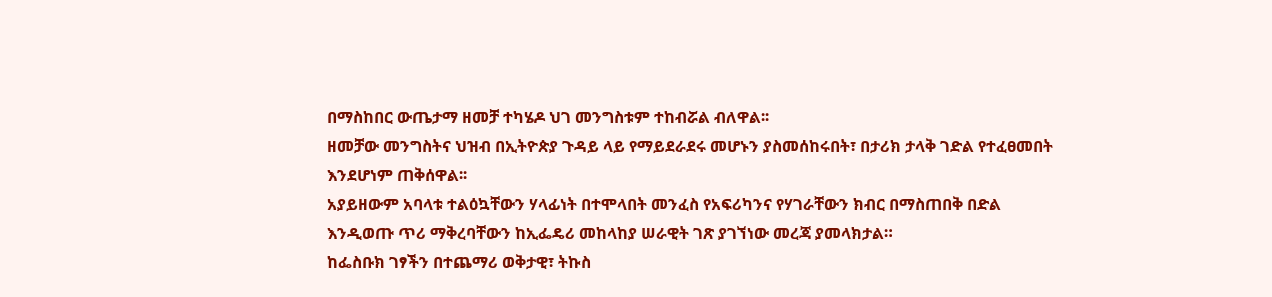በማስከበር ውጤታማ ዘመቻ ተካሄዶ ህገ መንግስቱም ተከብሯል ብለዋል፡፡
ዘመቻው መንግስትና ህዝብ በኢትዮጵያ ጉዳይ ላይ የማይደራደሩ መሆኑን ያስመሰከሩበት፣ በታሪክ ታላቅ ገድል የተፈፀመበት እንደሆነም ጠቅሰዋል፡፡
አያይዘውም አባላቱ ተልዕኳቸውን ሃላፊነት በተሞላበት መንፈስ የአፍሪካንና የሃገራቸውን ክብር በማስጠበቅ በድል እንዲወጡ ጥሪ ማቅረባቸውን ከኢፌዴሪ መከላከያ ሠራዊት ገጽ ያገኘነው መረጃ ያመላክታል።
ከፌስቡክ ገፃችን በተጨማሪ ወቅታዊ፣ ትኩስ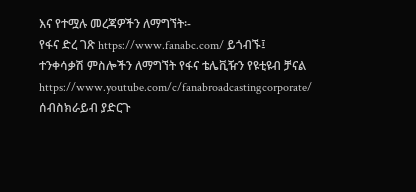እና የተሟሉ መረጃዎችን ለማግኘት፡-
የፋና ድረ ገጽ https://www.fanabc.com/ ይጎብኙ፤
ተንቀሳቃሽ ምስሎችን ለማግኘት የፋና ቴሌቪዥን የዩቲዩብ ቻናል https://www.youtube.com/c/fanabroadcastingcorporate/ ሰብስክራይብ ያድርጉ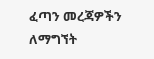ፈጣን መረጃዎችን ለማግኘት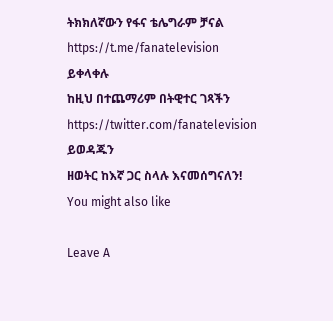ትክክለኛውን የፋና ቴሌግራም ቻናል https://t.me/fanatelevision ይቀላቀሉ
ከዚህ በተጨማሪም በትዊተር ገጻችን https://twitter.com/fanatelevision ይወዳጁን
ዘወትር ከእኛ ጋር ስላሉ እናመሰግናለን!
You might also like

Leave A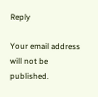Reply

Your email address will not be published.